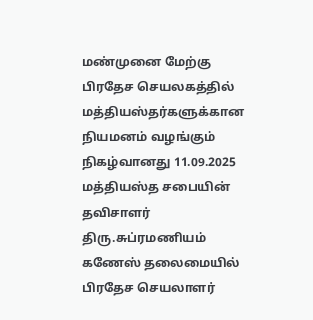மண்முனை மேற்கு பிரதேச செயலகத்தில் மத்தியஸ்தர்களுக்கான நியமனம் வழங்கும் நிகழ்வானது 11.09.2025 மத்தியஸ்த சபையின் தவிசாளர் திரு.சுப்ரமணியம் கணேஸ் தலைமையில் பிரதேச செயலாளர்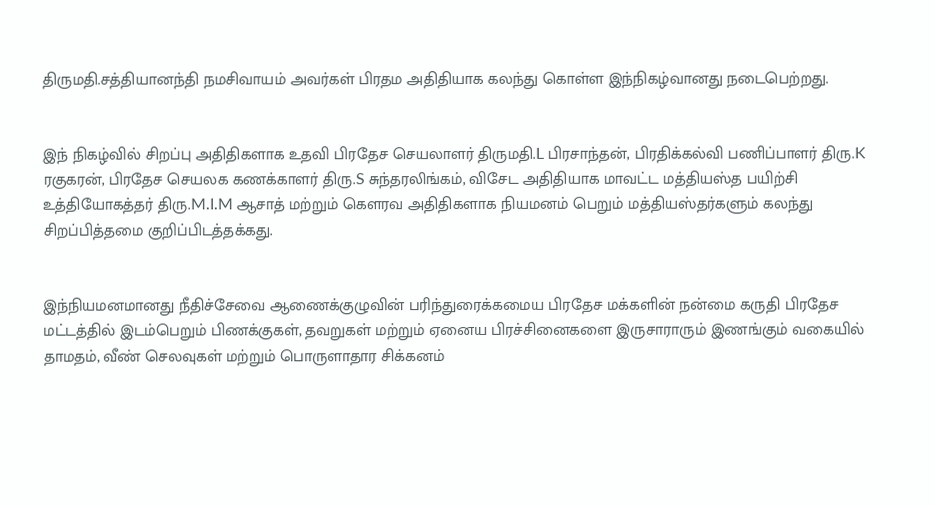திருமதி.சத்தியானந்தி நமசிவாயம் அவர்கள் பிரதம அதிதியாக கலந்து கொள்ள இந்நிகழ்வானது நடைபெற்றது.


இந் நிகழ்வில் சிறப்பு அதிதிகளாக உதவி பிரதேச செயலாளர் திருமதி.L பிரசாந்தன், பிரதிக்கல்வி பணிப்பாளர் திரு.K ரகுகரன், பிரதேச செயலக கணக்காளர் திரு.S சுந்தரலிங்கம், விசேட அதிதியாக மாவட்ட மத்தியஸ்த பயிற்சி உத்தியோகத்தர் திரு.M.I.M ஆசாத் மற்றும் கௌரவ அதிதிகளாக நியமனம் பெறும் மத்தியஸ்தர்களும் கலந்து சிறப்பித்தமை குறிப்பிடத்தக்கது.


இந்நியமனமானது நீதிச்சேவை ஆணைக்குழுவின் பரிந்துரைக்கமைய பிரதேச மக்களின் நன்மை கருதி பிரதேச மட்டத்தில் இடம்பெறும் பிணக்குகள், தவறுகள் மற்றும் ஏனைய பிரச்சினைகளை இருசாராரும் இணங்கும் வகையில் தாமதம், வீண் செலவுகள் மற்றும் பொருளாதார சிக்கனம்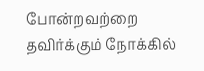போன்றவற்றை தவிர்க்கும் நோக்கில்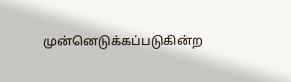முன்னெடுக்கப்படுகின்ற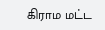கிராம மட்ட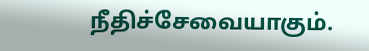நீதிச்சேவையாகும்.